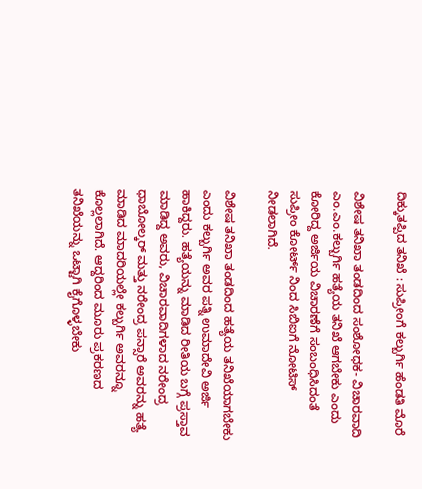ದಿಕ್ಕುತಪ್ಪಿದ ತನಿಖೆ : ಸುಪ್ರೀಂಗೆ ಕಲ್ಬುರ್ಗಿ ಹೆಂಡತಿ ಮೊರೆ

ವಿಶೇಷ ತನಿಖಾ ತಂಡದಿಂದ ಸಂಶೋಧಕ- ವಿಚಾರವಾದಿ ಎಂ.ಎಂ.ಕಲ್ಬುರ್ಗಿ ಹತ್ಯೆಯ ತನಿಖೆ ಆಗಬೇಕು ಎಂದು ಕೋರಿದ್ದ ಅರ್ಜಿಯ ವಿಚಾರಣೆಗೆ ಸಂಬಂಧಿಸಿದಂತೆ ಸುಪ್ರೀಂ ಕೋರ್ಟ್ ನಿಂದ ಸಿಬಿಐಗೆ ನೋಟಿಸ್ ನೀಡಲಾಗಿದೆ.

ವಿಶೇಷ ತನಿಖಾ ತಂಡದಿಂದ ಹತ್ಯೆಯ ತನಿಖೆಯಾಗಬೇಕು ಎಂದು ಕಲ್ಬುರ್ಗಿ ಅವರ ಪತ್ನಿ ಉಮಾದೇವಿ ಅರ್ಜಿ ಹಾಕಿದ್ದರು. ಹತ್ಯೆಯನ್ನು ಮಾಡಿದ ರೀತಿಯ ಬಗ್ಗೆ ಪ್ರಸ್ತಾವ ಮಾಡಿದ್ದ ಅವರು, ವಿಚಾರವಾದಿಗಳಾದ ನರೇಂದ್ರ ಧಾಬೋಲ್ಕರ್ ಮತ್ತು ನರೇಂದ್ರ ಪನ್ಸಾರೆ ಅವರನ್ನು ಹತ್ಯೆ ಮಾಡಿದ ಮಾದರಿಯಲ್ಲೇ ಕಲ್ಬುರ್ಗಿ ಅವರನ್ನೂ ಕೊಲ್ಲಲಾಗಿದೆ. ಆದ್ದರಿಂದ ಮೂರು ಪ್ರಕರಣದ ತನಿಖೆಯನ್ನು ಒಟ್ಟಾಗಿ ಕೈಗೊಳ್ಳಬೇಕು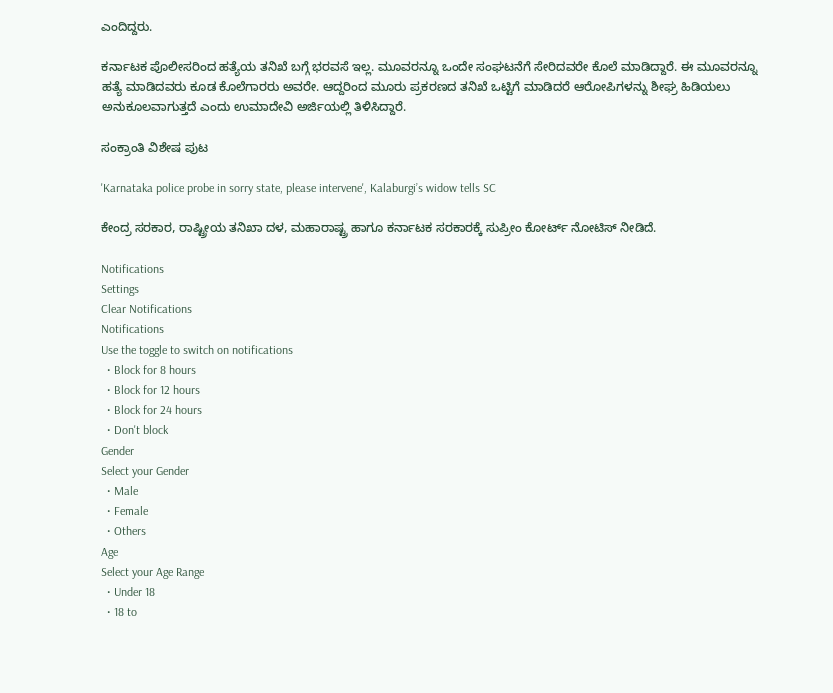ಎಂದಿದ್ದರು.

ಕರ್ನಾಟಕ ಪೊಲೀಸರಿಂದ ಹತ್ಯೆಯ ತನಿಖೆ ಬಗ್ಗೆ ಭರವಸೆ ಇಲ್ಲ. ಮೂವರನ್ನೂ ಒಂದೇ ಸಂಘಟನೆಗೆ ಸೇರಿದವರೇ ಕೊಲೆ ಮಾಡಿದ್ದಾರೆ. ಈ ಮೂವರನ್ನೂ ಹತ್ಯೆ ಮಾಡಿದವರು ಕೂಡ ಕೊಲೆಗಾರರು ಅವರೇ. ಆದ್ದರಿಂದ ಮೂರು ಪ್ರಕರಣದ ತನಿಖೆ ಒಟ್ಟಿಗೆ ಮಾಡಿದರೆ ಆರೋಪಿಗಳನ್ನು ಶೀಘ್ರ ಹಿಡಿಯಲು ಅನುಕೂಲವಾಗುತ್ತದೆ ಎಂದು ಉಮಾದೇವಿ ಅರ್ಜಿಯಲ್ಲಿ ತಿಳಿಸಿದ್ದಾರೆ.

ಸಂಕ್ರಾಂತಿ ವಿಶೇಷ ಪುಟ

'Karnataka police probe in sorry state, please intervene', Kalaburgi’s widow tells SC

ಕೇಂದ್ರ ಸರಕಾರ, ರಾಷ್ಟ್ರೀಯ ತನಿಖಾ ದಳ, ಮಹಾರಾಷ್ಟ್ರ ಹಾಗೂ ಕರ್ನಾಟಕ ಸರಕಾರಕ್ಕೆ ಸುಪ್ರೀಂ ಕೋರ್ಟ್ ನೋಟಿಸ್ ನೀಡಿದೆ.

Notifications
Settings
Clear Notifications
Notifications
Use the toggle to switch on notifications
  • Block for 8 hours
  • Block for 12 hours
  • Block for 24 hours
  • Don't block
Gender
Select your Gender
  • Male
  • Female
  • Others
Age
Select your Age Range
  • Under 18
  • 18 to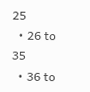25
  • 26 to 35
  • 36 to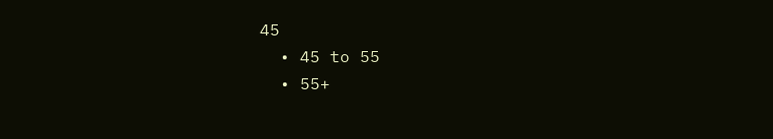45
  • 45 to 55
  • 55+